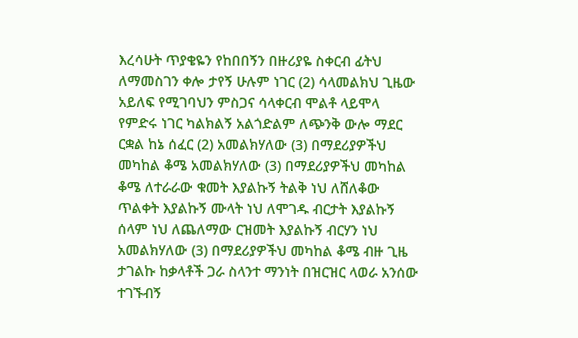እረሳሁት ጥያቄዬን የከበበኝን በዙሪያዬ ስቀርብ ፊትህ ለማመስገን ቀሎ ታየኝ ሁሉም ነገር (2) ሳላመልክህ ጊዜው አይለፍ የሚገባህን ምስጋና ሳላቀርብ ሞልቶ ላይሞላ የምድሩ ነገር ካልክልኝ አልጎድልም ለጭንቅ ውሎ ማደር ርቋል ከኔ ሰፈር (2) አመልክሃለው (3) በማደሪያዎችህ መካከል ቆሜ አመልክሃለው (3) በማደሪያዎችህ መካከል ቆሜ ለተራራው ቁመት እያልኩኝ ትልቅ ነህ ለሸለቆው ጥልቀት እያልኩኝ ሙላት ነህ ለሞገዱ ብርታት እያልኩኝ ሰላም ነህ ለጨለማው ርዝመት እያልኩኝ ብርሃን ነህ አመልክሃለው (3) በማደሪያዎችህ መካከል ቆሜ ብዙ ጊዜ ታገልኩ ከቃላቶች ጋራ ስላንተ ማንነት በዝርዝር ላወራ አንሰው ተገኙብኝ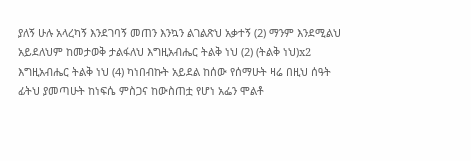ያለኝ ሁሉ አላረካኝ እንደገባኝ መጠን እንኳን ልገልጽህ አቃተኝ (2) ማንም እንደሚልህ አይደለህም ከመታወቅ ታልፋለህ እግዚአብሔር ትልቅ ነህ (2) (ትልቅ ነህ)x2 እግዚአብሔር ትልቅ ነህ (4) ካነበብኩት አይደል ከሰው የሰማሁት ዛሬ በዚህ ሰዓት ፊትህ ያመጣሁት ከነፍሴ ምስጋና ከውስጠቷ የሆነ አፌን ሞልቶ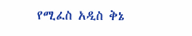የሚፈስ አዲስ ቅኔ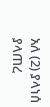አለ (2) ያላነሰ ያላጠረ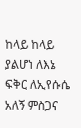ከላይ ከላይ ያልሆነ ለእኔ ፍቅር ለኢየሱሴ አለኝ ምስጋና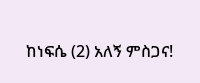ከነፍሴ (2) አለኝ ምስጋና!